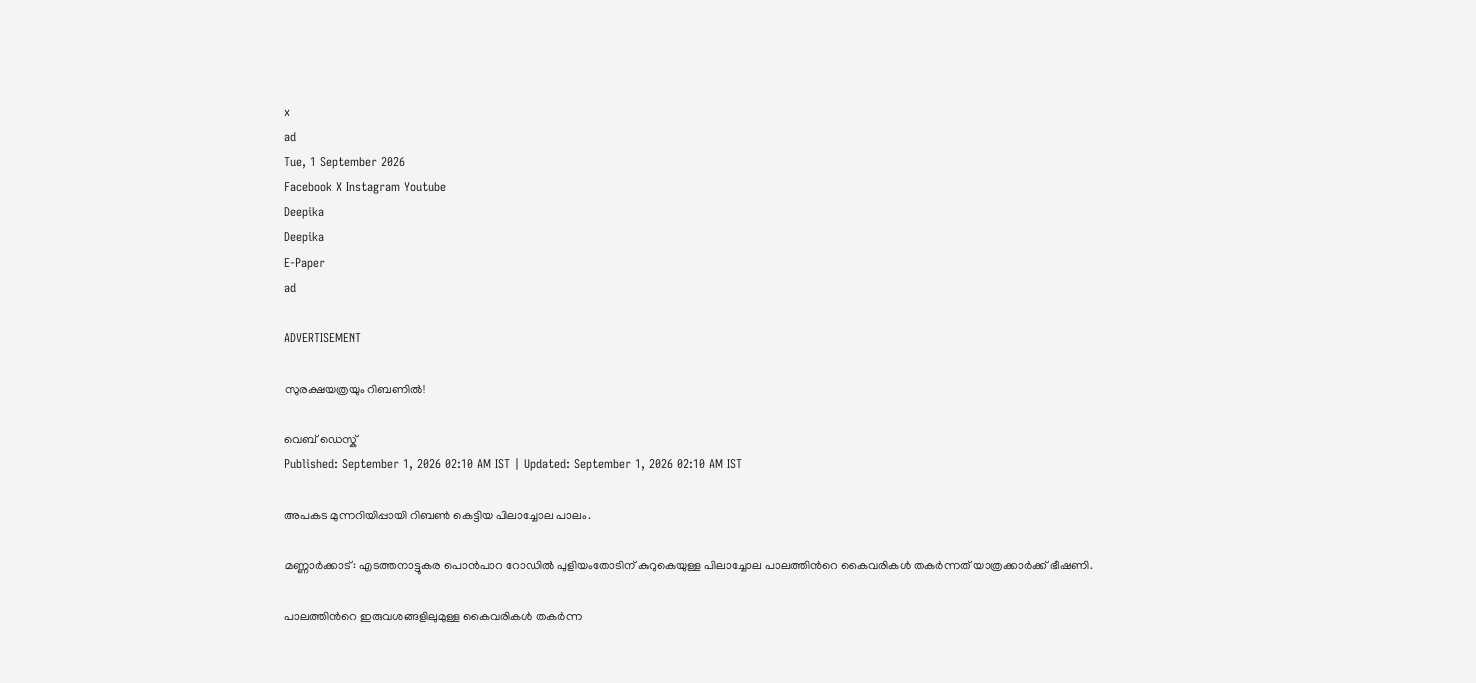x
ad
Tue, 1 September 2026
Facebook X Instagram Youtube
Deepika
Deepika
E-Paper
ad

ADVERTISEMENT

സുരക്ഷയത്രയും റിബണിൽ!

വെബ് ഡെസ്ക്
Published: September 1, 2026 02:10 AM IST | Updated: September 1, 2026 02:10 AM IST

അപകട മുന്നറിയിപ്പായി റിബൺ കെട്ടിയ പിലാച്ചോല പാലം.

മണ്ണാർക്കാട്: എടത്തനാട്ടുകര പൊൻപാറ റോഡിൽ പുളിയംതോടിന് കുറുകെയുള്ള പിലാച്ചോല പാലത്തിന്‍റെ കൈവരികൾ തകർന്നത് യാത്രക്കാർക്ക് ഭീഷണി.

പാലത്തിന്‍റെ ഇരുവശങ്ങളിലുമുള്ള കൈവരികൾ തകർന്ന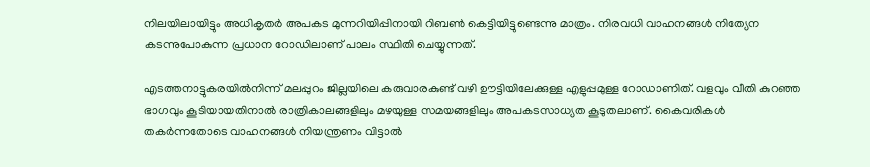നിലയിലായിട്ടും അധികൃതർ അപകട മുന്നറിയിപ്പിനായി റിബൺ കെട്ടിയിട്ടുണ്ടെന്നു മാത്രം. നിരവധി വാഹനങ്ങൾ നിത്യേന കടന്നുപോകുന്ന പ്രധാന റോഡിലാണ് പാലം സ്ഥിതി ചെയ്യുന്നത്.

എടത്തനാട്ടുകരയിൽനിന്ന് മലപ്പുറം ജില്ലയിലെ കരുവാരകുണ്ട് വഴി ഊട്ടിയിലേക്കുള്ള എളുപ്പമുള്ള റോഡാണിത്. വളവും വീതി കുറഞ്ഞ ഭാഗവും കൂടിയായതിനാൽ രാത്രികാലങ്ങളിലും മഴയുള്ള സമയങ്ങളിലും അപകടസാധ്യത കൂടുതലാണ്. കൈവരികൾ തകർന്നതോടെ വാഹനങ്ങൾ നിയന്ത്രണം വിട്ടാൽ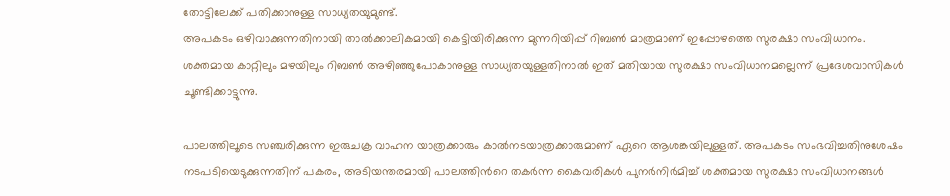തോട്ടിലേക്ക് പതിക്കാനുള്ള സാധ്യതയുമുണ്ട്.
അപകടം ഒഴിവാക്കുന്നതിനായി താൽക്കാലികമായി കെട്ടിയിരിക്കുന്ന മുന്നറിയിപ്പ് റിബൺ മാത്രമാണ് ഇപ്പോഴത്തെ സുരക്ഷാ സംവിധാനം. ശക്തമായ കാറ്റിലും മഴയിലും റിബൺ അഴിഞ്ഞുപോകാനുള്ള സാധ്യതയുള്ളതിനാൽ ഇത് മതിയായ സുരക്ഷാ സംവിധാനമല്ലെന്ന് പ്രദേശവാസികൾ ചൂണ്ടിക്കാട്ടുന്നു.

പാലത്തിലൂടെ സഞ്ചരിക്കുന്ന ഇരുചക്ര വാഹന യാത്രക്കാരും കാൽനടയാത്രക്കാരുമാണ് ഏറെ ആശങ്കയിലുള്ളത്. അപകടം സംഭവിച്ചതിനുശേഷം നടപടിയെടുക്കുന്നതിന് പകരം, അടിയന്തരമായി പാലത്തിന്‍റെ തകർന്ന കൈവരികൾ പുനർനിർമിച്ച് ശക്തമായ സുരക്ഷാ സംവിധാനങ്ങൾ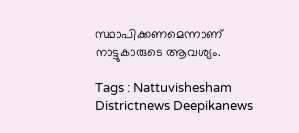സ്ഥാപിക്കണമെന്നാണ് നാട്ടുകാരുടെ ആവശ്യം.

Tags : Nattuvishesham Districtnews Deepikanews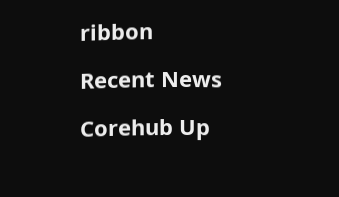ribbon

Recent News

Corehub Up